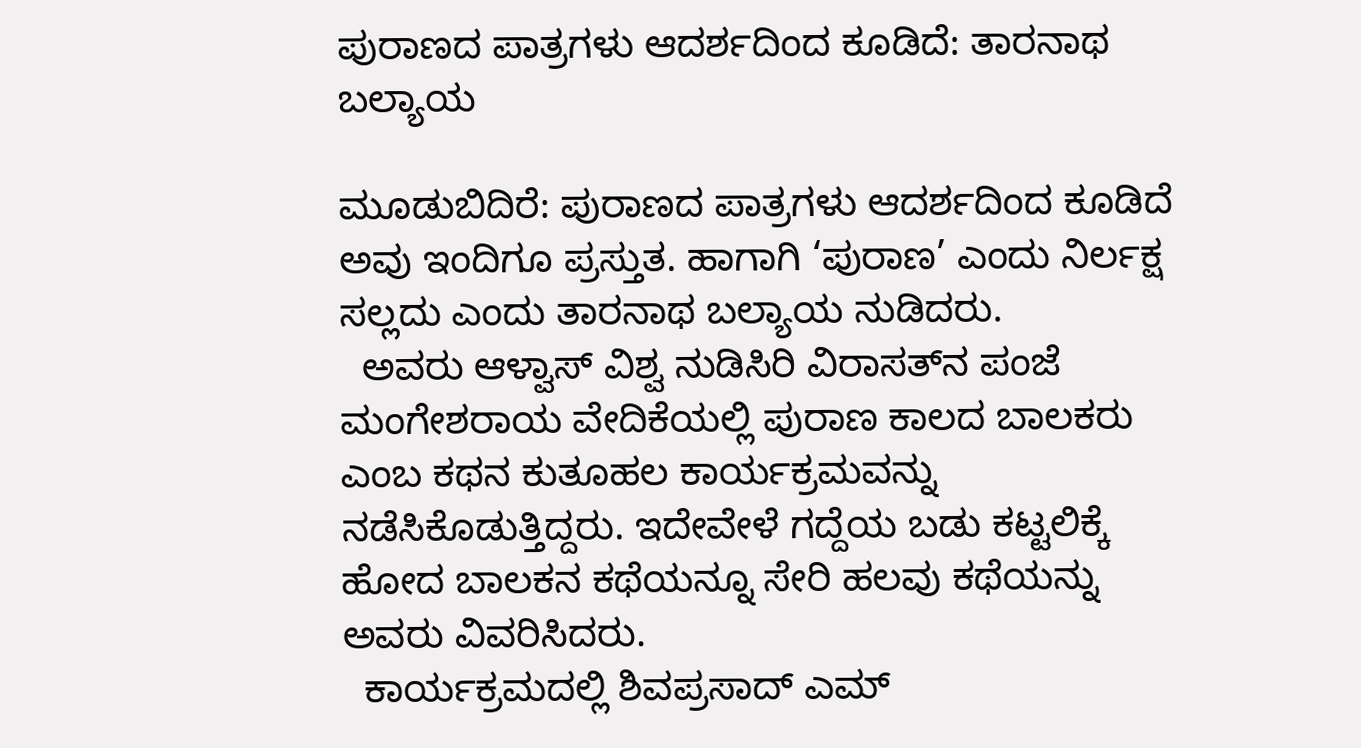ಪುರಾಣದ ಪಾತ್ರಗಳು ಆದರ್ಶದಿಂದ ಕೂಡಿದೆ: ತಾರನಾಥ ಬಲ್ಯಾಯ

ಮೂಡುಬಿದಿರೆ: ಪುರಾಣದ ಪಾತ್ರಗಳು ಆದರ್ಶದಿಂದ ಕೂಡಿದೆ ಅವು ಇಂದಿಗೂ ಪ್ರಸ್ತುತ. ಹಾಗಾಗಿ ‘ಪುರಾಣ’ ಎಂದು ನಿರ್ಲಕ್ಷ ಸಲ್ಲದು ಎಂದು ತಾರನಾಥ ಬಲ್ಯಾಯ ನುಡಿದರು.
  ಅವರು ಆಳ್ವಾಸ್ ವಿಶ್ವ ನುಡಿಸಿರಿ ವಿರಾಸತ್‍ನ ಪಂಜೆ ಮಂಗೇಶರಾಯ ವೇದಿಕೆಯಲ್ಲಿ ಪುರಾಣ ಕಾಲದ ಬಾಲಕರು ಎಂಬ ಕಥನ ಕುತೂಹಲ ಕಾರ್ಯಕ್ರಮವನ್ನು ನಡೆಸಿಕೊಡುತ್ತಿದ್ದರು. ಇದೇವೇಳೆ ಗದ್ದೆಯ ಬಡು ಕಟ್ಟಲಿಕ್ಕೆ ಹೋದ ಬಾಲಕನ ಕಥೆಯನ್ನೂ ಸೇರಿ ಹಲವು ಕಥೆಯನ್ನು ಅವರು ವಿವರಿಸಿದರು.
  ಕಾರ್ಯಕ್ರಮದಲ್ಲಿ ಶಿವಪ್ರಸಾದ್ ಎಮ್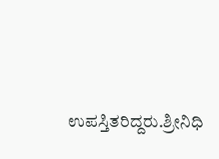ಉಪಸ್ತಿತರಿದ್ದರು.ಶ್ರೀನಿಧಿ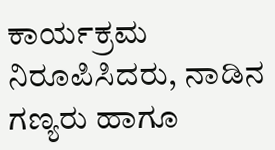ಕಾರ್ಯಕ್ರಮ ನಿರೂಪಿಸಿದರು, ನಾಡಿನ ಗಣ್ಯರು ಹಾಗೂ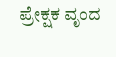ಪ್ರೇಕ್ಷಕ ವೃಂದ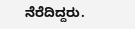ನೆರೆದಿದ್ದರು.